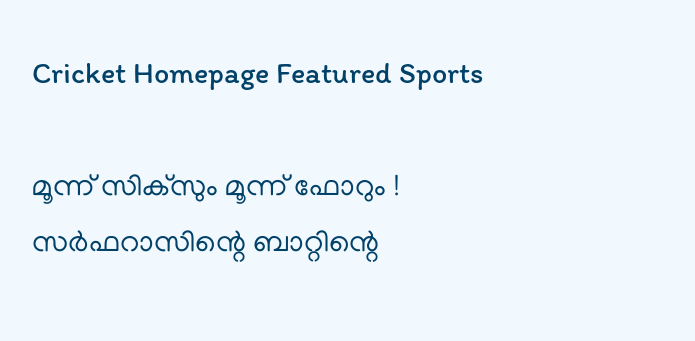Cricket Homepage Featured Sports

മൂന്ന് സിക്‌സും മൂന്ന് ഫോറും ! സര്‍ഫറാസിന്റെ ബാറ്റിന്റെ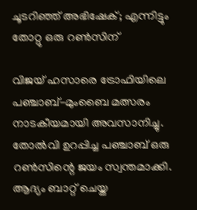ചൂടറിഞ്ഞ് അഭിഷേക്; എന്നിട്ടും തോറ്റു ഒരു റണ്‍സിന്

വിജയ് ഹസാരെ ട്രോഫിയിലെ പഞ്ചാബ്-മുംബൈ മത്സരം നാടകീയമായി അവസാനിച്ചു. തോല്‍വി ഉറപ്പിച്ച പഞ്ചാബ് ഒരു റണ്‍സിന്റെ ജയം സ്വന്തമാക്കി. ആദ്യം ബാറ്റ് ചെയ്ത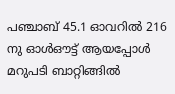പഞ്ചാബ് 45.1 ഓവറില്‍ 216 നു ഓള്‍ഔട്ട് ആയപ്പോള്‍ മറുപടി ബാറ്റിങ്ങില്‍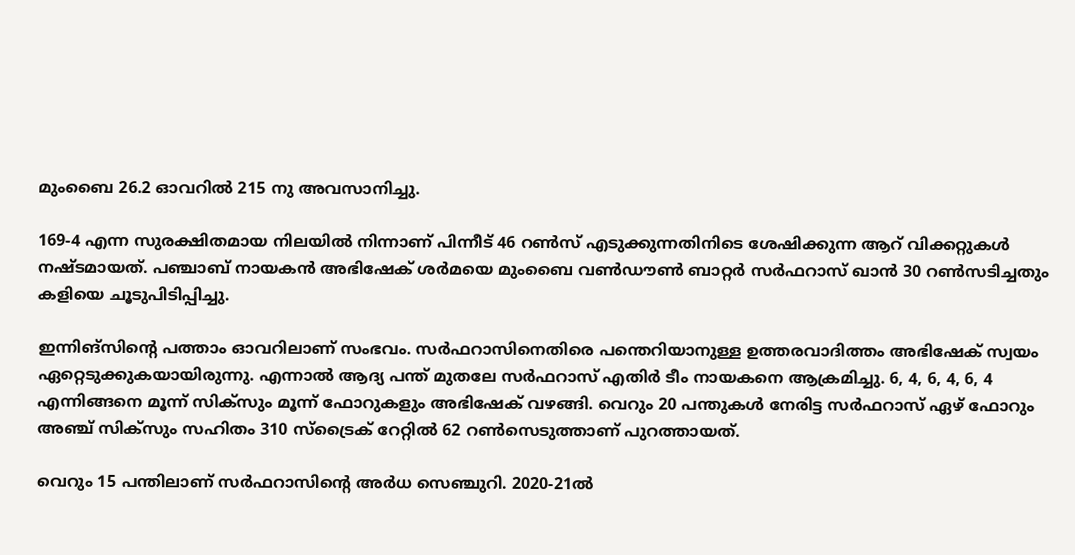മുംബൈ 26.2 ഓവറില്‍ 215 നു അവസാനിച്ചു.

169-4 എന്ന സുരക്ഷിതമായ നിലയില്‍ നിന്നാണ് പിന്നീട് 46 റണ്‍സ് എടുക്കുന്നതിനിടെ ശേഷിക്കുന്ന ആറ് വിക്കറ്റുകള്‍ നഷ്ടമായത്. പഞ്ചാബ് നായകന്‍ അഭിഷേക് ശര്‍മയെ മുംബൈ വണ്‍ഡൗണ്‍ ബാറ്റര്‍ സര്‍ഫറാസ് ഖാന്‍ 30 റണ്‍സടിച്ചതും കളിയെ ചൂടുപിടിപ്പിച്ചു.

ഇന്നിങ്‌സിന്റെ പത്താം ഓവറിലാണ് സംഭവം. സര്‍ഫറാസിനെതിരെ പന്തെറിയാനുള്ള ഉത്തരവാദിത്തം അഭിഷേക് സ്വയം ഏറ്റെടുക്കുകയായിരുന്നു. എന്നാല്‍ ആദ്യ പന്ത് മുതലേ സര്‍ഫറാസ് എതിര്‍ ടീം നായകനെ ആക്രമിച്ചു. 6, 4, 6, 4, 6, 4 എന്നിങ്ങനെ മൂന്ന് സിക്‌സും മൂന്ന് ഫോറുകളും അഭിഷേക് വഴങ്ങി. വെറും 20 പന്തുകള്‍ നേരിട്ട സര്‍ഫറാസ് ഏഴ് ഫോറും അഞ്ച് സിക്‌സും സഹിതം 310 സ്‌ട്രൈക് റേറ്റില്‍ 62 റണ്‍സെടുത്താണ് പുറത്തായത്.

വെറും 15 പന്തിലാണ് സര്‍ഫറാസിന്റെ അര്‍ധ സെഞ്ചുറി. 2020-21ല്‍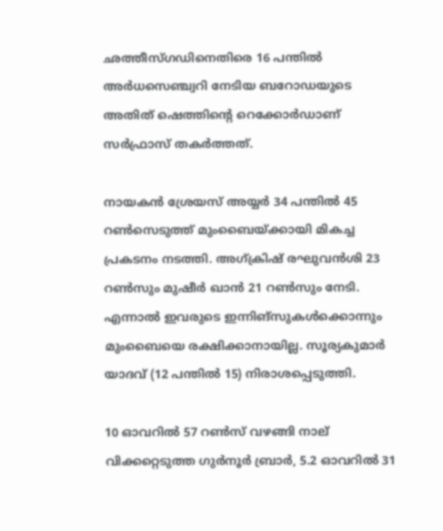ഛത്തീസ്ഗഡിനെതിരെ 16 പന്തില്‍ അര്‍ധസെഞ്ച്വറി നേടിയ ബറോഡയുടെ അതിത് ഷെത്തിന്റെ റെക്കോര്‍ഡാണ് സര്‍ഫ്രാസ് തകര്‍ത്തത്.

നായകന്‍ ശ്രേയസ് അയ്യര്‍ 34 പന്തില്‍ 45 റണ്‍സെടുത്ത് മുംബൈയ്ക്കായി മികച്ച പ്രകടനം നടത്തി. അഗ്ക്രിഷ് രഘുവന്‍ശി 23 റണ്‍സും മുഷീര്‍ ഖാന്‍ 21 റണ്‍സും നേടി. എന്നാല്‍ ഇവരുടെ ഇന്നിങ്‌സുകള്‍ക്കൊന്നും മുംബൈയെ രക്ഷിക്കാനായില്ല. സൂര്യകുമാര്‍ യാദവ് (12 പന്തില്‍ 15) നിരാശപ്പെടുത്തി.

10 ഓവറില്‍ 57 റണ്‍സ് വഴങ്ങി നാല് വിക്കറ്റെടുത്ത ഗുര്‍നൂര്‍ ബ്രാര്‍, 5.2 ഓവറില്‍ 31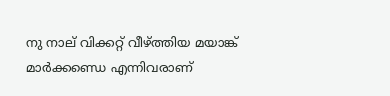നു നാല് വിക്കറ്റ് വീഴ്ത്തിയ മയാങ്ക് മാര്‍ക്കണ്ഡെ എന്നിവരാണ്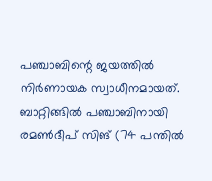പഞ്ചാബിന്റെ ജയത്തില്‍ നിര്‍ണായക സ്വാധീനമായത്. ബാറ്റിങ്ങില്‍ പഞ്ചാബിനായി രമണ്‍ദീപ് സിങ് (74 പന്തില്‍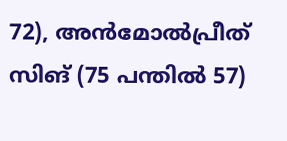72), അന്‍മോല്‍പ്രീത് സിങ് (75 പന്തില്‍ 57)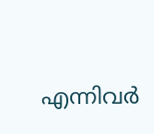എന്നിവര്‍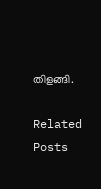തിളങ്ങി.

Related Posts